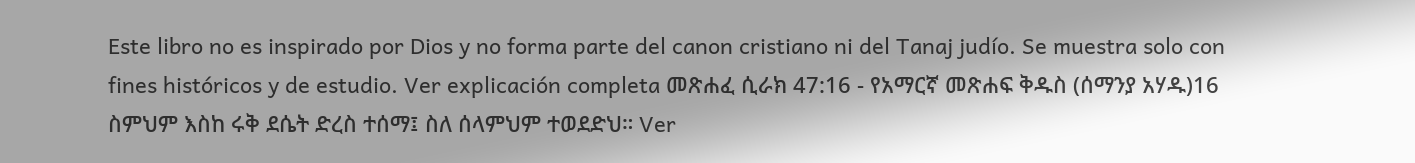Este libro no es inspirado por Dios y no forma parte del canon cristiano ni del Tanaj judío. Se muestra solo con fines históricos y de estudio. Ver explicación completa መጽሐፈ ሲራክ 47:16 - የአማርኛ መጽሐፍ ቅዱስ (ሰማንያ አሃዱ)16 ስምህም እስከ ሩቅ ደሴት ድረስ ተሰማ፤ ስለ ሰላምህም ተወደድህ። Ver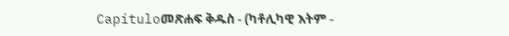Capítuloመጽሐፍ ቅዱስ - (ካቶሊካዊ እትም -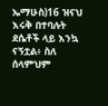ኤማሁስ)16 ዝናህ እሩቅ በተባሉት ደሴቶች ላይ እንኳ ናኝቷል፥ ስለ ሰላምህም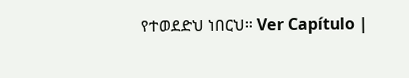የተወደድህ ነበርህ። Ver Capítulo |